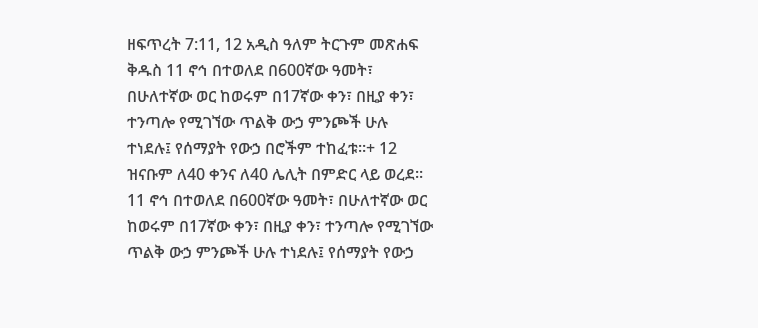ዘፍጥረት 7:11, 12 አዲስ ዓለም ትርጉም መጽሐፍ ቅዱስ 11 ኖኅ በተወለደ በ600ኛው ዓመት፣ በሁለተኛው ወር ከወሩም በ17ኛው ቀን፣ በዚያ ቀን፣ ተንጣሎ የሚገኘው ጥልቅ ውኃ ምንጮች ሁሉ ተነደሉ፤ የሰማያት የውኃ በሮችም ተከፈቱ።+ 12 ዝናቡም ለ40 ቀንና ለ40 ሌሊት በምድር ላይ ወረደ።
11 ኖኅ በተወለደ በ600ኛው ዓመት፣ በሁለተኛው ወር ከወሩም በ17ኛው ቀን፣ በዚያ ቀን፣ ተንጣሎ የሚገኘው ጥልቅ ውኃ ምንጮች ሁሉ ተነደሉ፤ የሰማያት የውኃ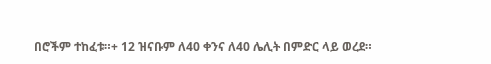በሮችም ተከፈቱ።+ 12 ዝናቡም ለ40 ቀንና ለ40 ሌሊት በምድር ላይ ወረደ።